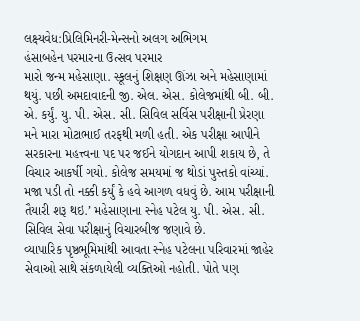લક્ષ્યવેધ:પ્રિલિમિનરી-મેન્સનો અલગ અભિગમ
હંસાબહેન પરમારના ઉત્સવ પરમાર
મારો જન્મ મહેસાણા. સ્કૂલનું શિક્ષણ ઊંઝા અને મહેસાણામાં થયું. પછી અમદાવાદની જી. એલ. એસ. કોલેજમાંથી બી. બી. એ. કર્યું. યુ. પી. એસ. સી. સિવિલ સર્વિસ પરીક્ષાની પ્રેરણા મને મારા મોટાભાઈ તરફથી મળી હતી. એક પરીક્ષા આપીને સરકારના મહત્ત્વના પદ પર જઈને યોગદાન આપી શકાય છે, તે વિચાર આકર્ષી ગયો. કોલેજ સમયમાં જ થોડાં પુસ્તકો વાંચ્યાં. મજા પડી તો નક્કી કર્યું કે હવે આગળ વધવું છે. આમ પરીક્ષાની તૈયારી શરૂ થઇ.’ મહેસાણાના સ્નેહ પટેલ યુ. પી. એસ. સી. સિવિલ સેવા પરીક્ષાનું વિચારબીજ જણાવે છે.
વ્યાપારિક પૃષ્ઠભૂમિમાંથી આવતા સ્નેહ પટેલના પરિવારમાં જાહેર સેવાઓ સાથે સંકળાયેલી વ્યક્તિઓ નહોતી. પોતે પણ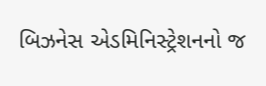બિઝનેસ એડમિનિસ્ટ્રેશનનો જ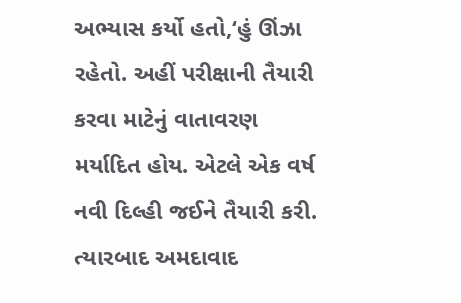અભ્યાસ કર્યો હતો,‘હું ઊંઝા રહેતો. અહીં પરીક્ષાની તૈયારી કરવા માટેનું વાતાવરણ મર્યાદિત હોય. એટલે એક વર્ષ નવી દિલ્હી જઈને તૈયારી કરી. ત્યારબાદ અમદાવાદ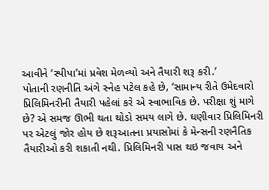આવીને ‘સ્પીપા’માં પ્રવેશ મેળવ્યો અને તૈયારી શરૂ કરી.’
પોતાની રણનીતિ અંગે સ્નેહ પટેલ કહે છે, ‘સામાન્ય રીતે ઉમેદવારો પ્રિલિમિનરીની તૈયારી પહેલાં કરે એ સ્વાભાવિક છે. પરીક્ષા શું માગે છે? એ સમજ ઊભી થતા થોડો સમય લાગે છે. ઘણીવાર પ્રિલિમિનરી પર એટલું જોર હોય છે શરૂઆતના પ્રયાસોમાં કે મેન્સની રણનૈતિક તૈયારીઓ કરી શકાતી નથી. પ્રિલિમિનરી પાસ થઇ જવાય અને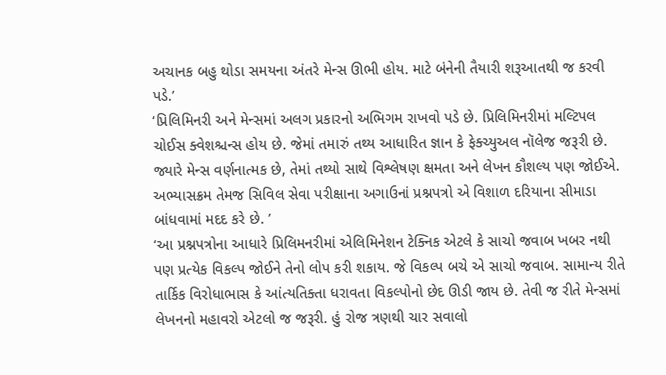અચાનક બહુ થોડા સમયના અંતરે મેન્સ ઊભી હોય. માટે બંનેની તૈયારી શરૂઆતથી જ કરવી પડે.’
‘પ્રિલિમિનરી અને મેન્સમાં અલગ પ્રકારનો અભિગમ રાખવો પડે છે. પ્રિલિમિનરીમાં મલ્ટિપલ ચોઈસ ક્વેશશ્ચન્સ હોય છે. જેમાં તમારું તથ્ય આધારિત જ્ઞાન કે ફેક્ચ્યુઅલ નૉલેજ જરૂરી છે. જ્યારે મેન્સ વર્ણનાત્મક છે, તેમાં તથ્યો સાથે વિશ્લેષણ ક્ષમતા અને લેખન કૌશલ્ય પણ જોઈએ. અભ્યાસક્રમ તેમજ સિવિલ સેવા પરીક્ષાના અગાઉનાં પ્રશ્નપત્રો એ વિશાળ દરિયાના સીમાડા બાંધવામાં મદદ કરે છે. ’
‘આ પ્રશ્નપત્રોના આધારે પ્રિલિમનરીમાં એલિમિનેશન ટેક્નિક એટલે કે સાચો જવાબ ખબર નથી પણ પ્રત્યેક વિકલ્પ જોઈને તેનો લોપ કરી શકાય. જે વિકલ્પ બચે એ સાચો જવાબ. સામાન્ય રીતે તાર્કિક વિરોધાભાસ કે આંત્યતિક્તા ધરાવતા વિકલ્પોનો છેદ ઊડી જાય છે. તેવી જ રીતે મેન્સમાં લેખનનો મહાવરો એટલો જ જરૂરી. હું રોજ ત્રણથી ચાર સવાલો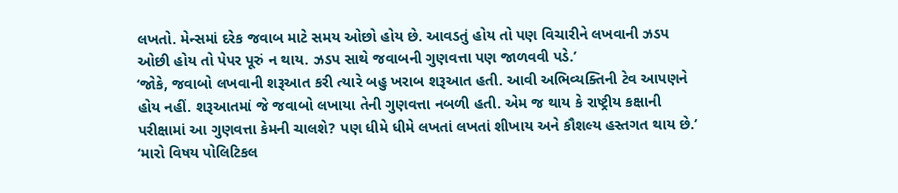લખતો. મેન્સમાં દરેક જવાબ માટે સમય ઓછો હોય છે. આવડતું હોય તો પણ વિચારીને લખવાની ઝડપ ઓછી હોય તો પેપર પૂરું ન થાય. ઝડપ સાથે જવાબની ગુણવત્તા પણ જાળવવી પડે.’
‘જોકે, જવાબો લખવાની શરૂઆત કરી ત્યારે બહુ ખરાબ શરૂઆત હતી. આવી અભિવ્યક્તિની ટેવ આપણને હોય નહીં. શરૂઆતમાં જે જવાબો લખાયા તેની ગુણવત્તા નબળી હતી. એમ જ થાય કે રાષ્ટ્રીય કક્ષાની પરીક્ષામાં આ ગુણવત્તા કેમની ચાલશે? પણ ધીમે ધીમે લખતાં લખતાં શીખાય અને કૌશલ્ય હસ્તગત થાય છે.’
‘મારો વિષય પોલિટિકલ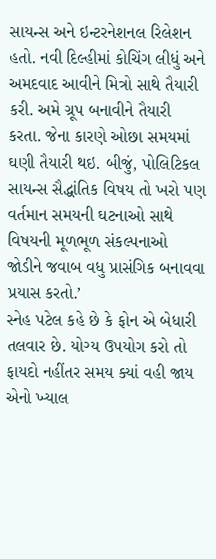સાયન્સ અને ઇન્ટરનેશનલ રિલેશન હતો. નવી દિલ્હીમાં કોચિંગ લીધું અને અમદવાદ આવીને મિત્રો સાથે તૈયારી કરી. અમે ગ્રૂપ બનાવીને તૈયારી કરતા. જેના કારણે ઓછા સમયમાં ઘણી તૈયારી થઇ. બીજું, પોલિટિકલ સાયન્સ સૈદ્ધાંતિક વિષય તો ખરો પણ વર્તમાન સમયની ઘટનાઓ સાથે વિષયની મૂળભૂળ સંકલ્પનાઓ જોડીને જવાબ વધુ પ્રાસંગિક બનાવવા પ્રયાસ કરતો.’
સ્નેહ પટેલ કહે છે કે ફોન એ બેધારી તલવાર છે. યોગ્ય ઉપયોગ કરો તો ફાયદો નહીંતર સમય ક્યાં વહી જાય એનો ખ્યાલ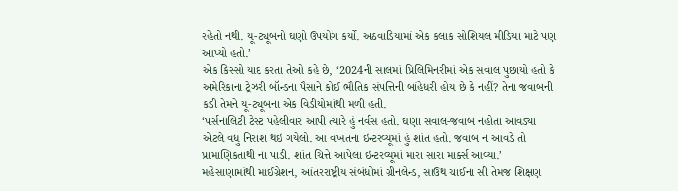રહેતો નથી. યૂ-ટ્યૂબનો ઘણો ઉપયોગ કર્યો. અઠવાડિયામાં એક કલાક સોશિયલ મીડિયા માટે પણ આપ્યો હતો.’
એક કિસ્સો યાદ કરતા તેઓ કહે છે, ‘2024ની સાલમાં પ્રિલિમિનરીમાં એક સવાલ પુછાયો હતો કે અમેરિકાના ટ્રેઝરી બૉન્ડના પૈસાને કોઈ ભૌતિક સંપત્તિની બાંહેધરી હોય છે કે નહીં? તેના જવાબની કડી તેમને યૂ-ટ્યૂબના એક વિડીયોમાંથી મળી હતી.
‘પર્સનાલિટી ટેસ્ટ પહેલીવાર આપી ત્યારે હું નર્વસ હતો. ઘણા સવાલ-જવાબ નહોતા આવડ્યા એટલે વધુ નિરાશ થઇ ગયેલો. આ વખતના ઇન્ટરવ્યૂમાં હું શાંત હતો. જવાબ ન આવડે તો પ્રામાણિકતાથી ના પાડી. શાંત ચિત્તે આપેલા ઇન્ટરવ્યૂમાં મારા સારા માર્ક્સ આવ્યા.’
મહેસાણામાંથી માઈગ્રેશન, આંતરરાષ્ટ્રીય સંબંધોમાં ગ્રીનલેન્ડ, સાઉથ ચાઈના સી તેમજ શિક્ષણ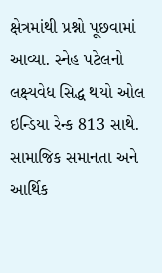ક્ષેત્રમાંથી પ્રશ્નો પૂછવામાં આવ્યા. સ્નેહ પટેલનો લક્ષ્યવેધ સિદ્ધ થયો ઓલ ઇન્ડિયા રેન્ક 813 સાથે. સામાજિક સમાનતા અને આર્થિક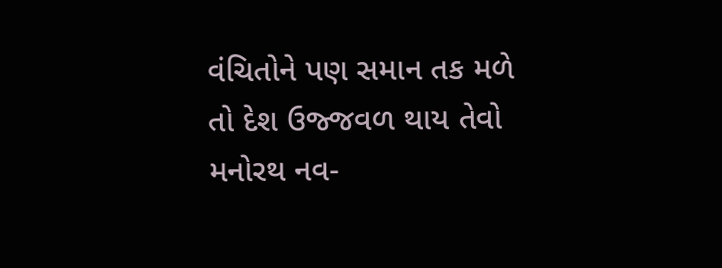વંચિતોને પણ સમાન તક મળે તો દેશ ઉજ્જવળ થાય તેવો મનોરથ નવ-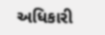અધિકારી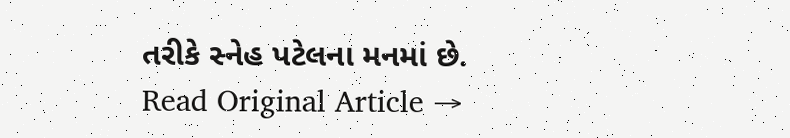તરીકે સ્નેહ પટેલના મનમાં છે.
Read Original Article →